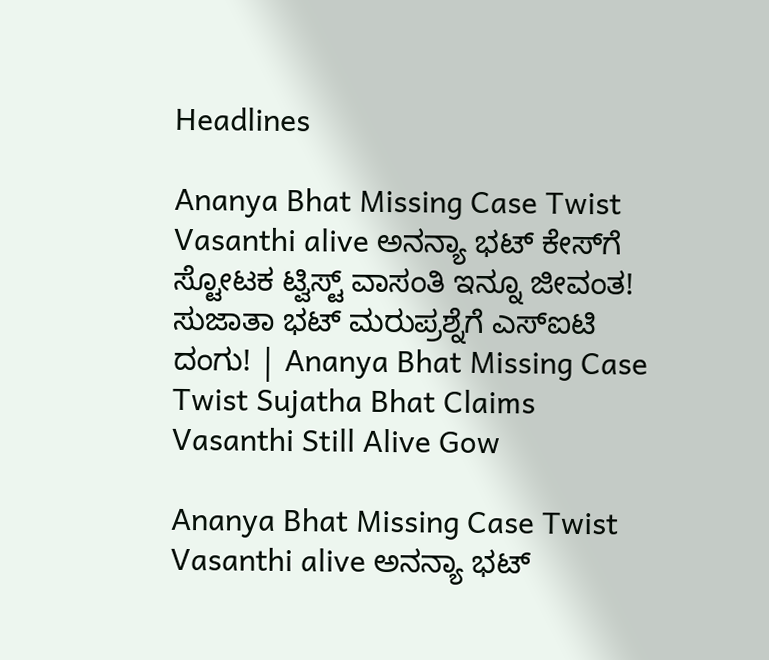Headlines

Ananya Bhat Missing Case Twist Vasanthi alive ಅನನ್ಯಾ ಭಟ್ ಕೇಸ್‌ಗೆ ಸ್ಟೋಟಕ ಟ್ವಿಸ್ಟ್ ವಾಸಂತಿ ಇನ್ನೂ ಜೀವಂತ! ಸುಜಾತಾ ಭಟ್ ಮರುಪ್ರಶ್ನೆಗೆ ಎಸ್‌ಐಟಿ ದಂಗು! | Ananya Bhat Missing Case Twist Sujatha Bhat Claims Vasanthi Still Alive Gow

Ananya Bhat Missing Case Twist Vasanthi alive ಅನನ್ಯಾ ಭಟ್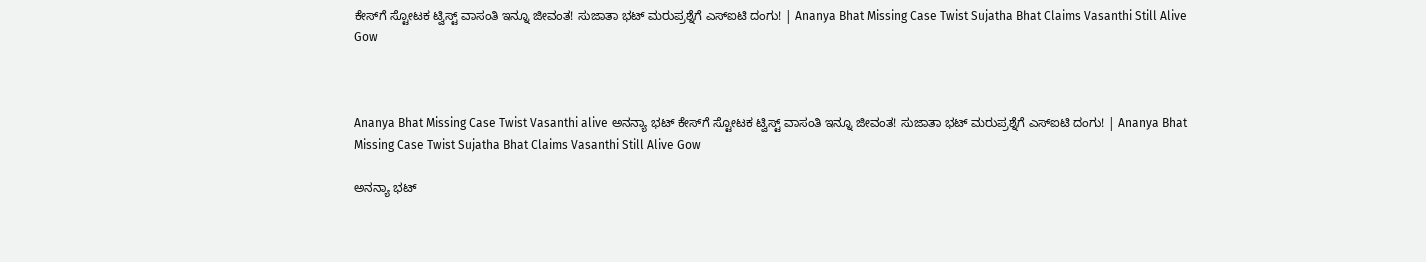ಕೇಸ್‌ಗೆ ಸ್ಟೋಟಕ ಟ್ವಿಸ್ಟ್ ವಾಸಂತಿ ಇನ್ನೂ ಜೀವಂತ! ಸುಜಾತಾ ಭಟ್ ಮರುಪ್ರಶ್ನೆಗೆ ಎಸ್‌ಐಟಿ ದಂಗು! | Ananya Bhat Missing Case Twist Sujatha Bhat Claims Vasanthi Still Alive Gow



Ananya Bhat Missing Case Twist Vasanthi alive ಅನನ್ಯಾ ಭಟ್ ಕೇಸ್‌ಗೆ ಸ್ಟೋಟಕ ಟ್ವಿಸ್ಟ್ ವಾಸಂತಿ ಇನ್ನೂ ಜೀವಂತ! ಸುಜಾತಾ ಭಟ್ ಮರುಪ್ರಶ್ನೆಗೆ ಎಸ್‌ಐಟಿ ದಂಗು! | Ananya Bhat Missing Case Twist Sujatha Bhat Claims Vasanthi Still Alive Gow

ಅನನ್ಯಾ ಭಟ್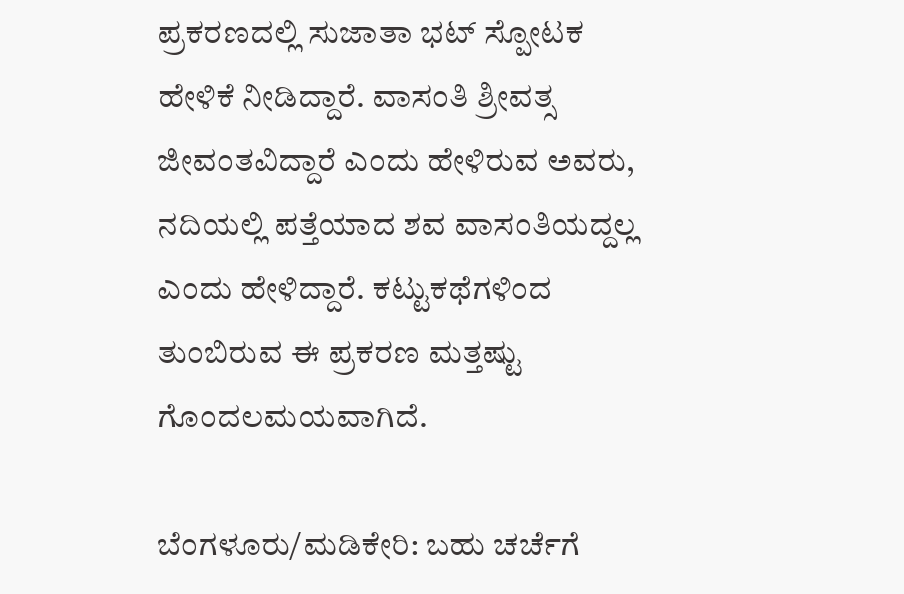ಪ್ರಕರಣದಲ್ಲಿ ಸುಜಾತಾ ಭಟ್ ಸ್ಪೋಟಕ ಹೇಳಿಕೆ ನೀಡಿದ್ದಾರೆ. ವಾಸಂತಿ ಶ್ರೀವತ್ಸ ಜೀವಂತವಿದ್ದಾರೆ ಎಂದು ಹೇಳಿರುವ ಅವರು, ನದಿಯಲ್ಲಿ ಪತ್ತೆಯಾದ ಶವ ವಾಸಂತಿಯದ್ದಲ್ಲ ಎಂದು ಹೇಳಿದ್ದಾರೆ. ಕಟ್ಟುಕಥೆಗಳಿಂದ ತುಂಬಿರುವ ಈ ಪ್ರಕರಣ ಮತ್ತಷ್ಟು ಗೊಂದಲಮಯವಾಗಿದೆ.

ಬೆಂಗಳೂರು/ಮಡಿಕೇರಿ: ಬಹು ಚರ್ಚೆಗೆ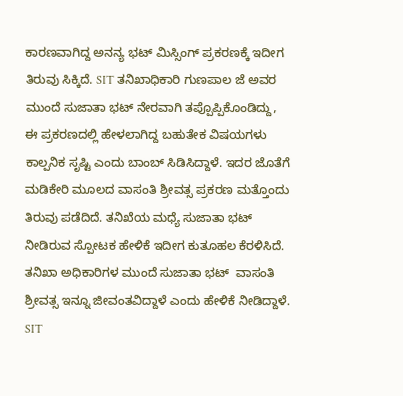ಕಾರಣವಾಗಿದ್ದ ಅನನ್ಯ ಭಟ್ ಮಿಸ್ಸಿಂಗ್ ಪ್ರಕರಣಕ್ಕೆ ಇದೀಗ ತಿರುವು ಸಿಕ್ಕಿದೆ. SIT ತನಿಖಾಧಿಕಾರಿ ಗುಣಪಾಲ ಜೆ ಅವರ ಮುಂದೆ ಸುಜಾತಾ ಭಟ್ ನೇರವಾಗಿ ತಪ್ಪೊಪ್ಪಿಕೊಂಡಿದ್ದು, ಈ ಪ್ರಕರಣದಲ್ಲಿ ಹೇಳಲಾಗಿದ್ದ ಬಹುತೇಕ ವಿಷಯಗಳು ಕಾಲ್ಪನಿಕ ಸೃಷ್ಟಿ ಎಂದು ಬಾಂಬ್ ಸಿಡಿಸಿದ್ದಾಳೆ. ಇದರ ಜೊತೆಗೆ ಮಡಿಕೇರಿ ಮೂಲದ ವಾಸಂತಿ ಶ್ರೀವತ್ಸ ಪ್ರಕರಣ ಮತ್ತೊಂದು ತಿರುವು ಪಡೆದಿದೆ. ತನಿಖೆಯ ಮಧ್ಯೆ ಸುಜಾತಾ ಭಟ್ ನೀಡಿರುವ ಸ್ಪೋಟಕ ಹೇಳಿಕೆ ಇದೀಗ ಕುತೂಹಲ ಕೆರಳಿಸಿದೆ. ತನಿಖಾ ಅಧಿಕಾರಿಗಳ ಮುಂದೆ ಸುಜಾತಾ ಭಟ್  ವಾಸಂತಿ ಶ್ರೀವತ್ಸ ಇನ್ನೂ ಜೀವಂತವಿದ್ದಾಳೆ ಎಂದು ಹೇಳಿಕೆ ನೀಡಿದ್ದಾಳೆ. SIT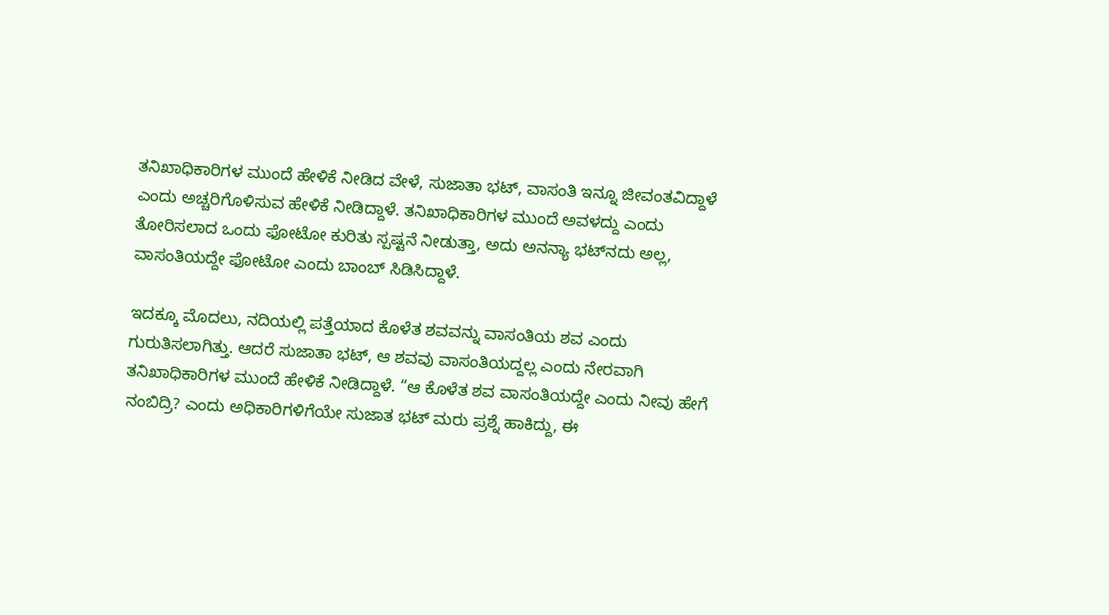ತನಿಖಾಧಿಕಾರಿಗಳ ಮುಂದೆ ಹೇಳಿಕೆ ನೀಡಿದ ವೇಳೆ, ಸುಜಾತಾ ಭಟ್, ವಾಸಂತಿ ಇನ್ನೂ ಜೀವಂತವಿದ್ದಾಳೆ ಎಂದು ಅಚ್ಚರಿಗೊಳಿಸುವ ಹೇಳಿಕೆ ನೀಡಿದ್ದಾಳೆ. ತನಿಖಾಧಿಕಾರಿಗಳ ಮುಂದೆ ಅವಳದ್ದು ಎಂದು ತೋರಿಸಲಾದ ಒಂದು ಫೋಟೋ ಕುರಿತು ಸ್ಪಷ್ಟನೆ ನೀಡುತ್ತಾ, ಅದು ಅನನ್ಯಾ ಭಟ್‌ನದು ಅಲ್ಲ, ವಾಸಂತಿಯದ್ದೇ ಫೋಟೋ ಎಂದು ಬಾಂಬ್ ಸಿಡಿಸಿದ್ದಾಳೆ.

ಇದಕ್ಕೂ ಮೊದಲು, ನದಿಯಲ್ಲಿ ಪತ್ತೆಯಾದ ಕೊಳೆತ ಶವವನ್ನು ವಾಸಂತಿಯ ಶವ ಎಂದು ಗುರುತಿಸಲಾಗಿತ್ತು. ಆದರೆ ಸುಜಾತಾ ಭಟ್, ಆ ಶವವು ವಾಸಂತಿಯದ್ದಲ್ಲ ಎಂದು ನೇರವಾಗಿ ತನಿಖಾಧಿಕಾರಿಗಳ ಮುಂದೆ ಹೇಳಿಕೆ ನೀಡಿದ್ದಾಳೆ. “ಆ ಕೊಳೆತ ಶವ ವಾಸಂತಿಯದ್ದೇ ಎಂದು ನೀವು ಹೇಗೆ ನಂಬಿದ್ರಿ? ಎಂದು ಅಧಿಕಾರಿಗಳಿಗೆಯೇ ಸುಜಾತ ಭಟ್ ಮರು ಪ್ರಶ್ನೆ ಹಾಕಿದ್ದು, ಈ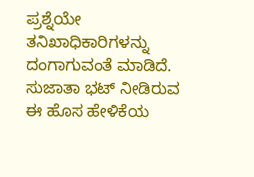ಪ್ರಶ್ನೆಯೇ ತನಿಖಾಧಿಕಾರಿಗಳನ್ನು ದಂಗಾಗುವಂತೆ ಮಾಡಿದೆ. ಸುಜಾತಾ ಭಟ್ ನೀಡಿರುವ ಈ ಹೊಸ ಹೇಳಿಕೆಯ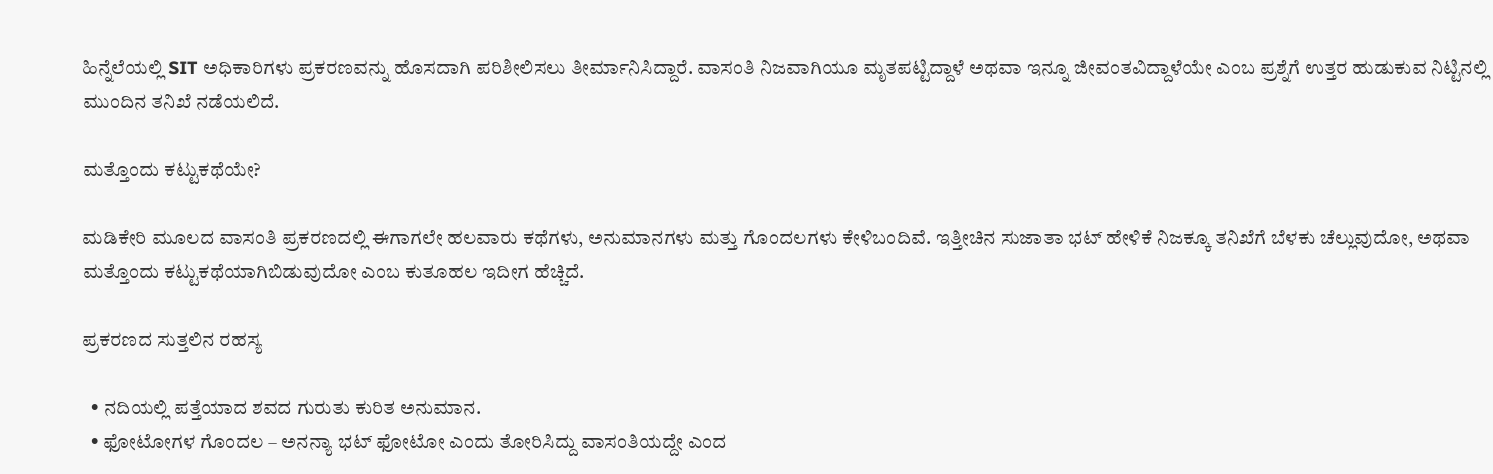ಹಿನ್ನೆಲೆಯಲ್ಲಿ SIT ಅಧಿಕಾರಿಗಳು ಪ್ರಕರಣವನ್ನು ಹೊಸದಾಗಿ ಪರಿಶೀಲಿಸಲು ತೀರ್ಮಾನಿಸಿದ್ದಾರೆ. ವಾಸಂತಿ ನಿಜವಾಗಿಯೂ ಮೃತಪಟ್ಟಿದ್ದಾಳೆ ಅಥವಾ ಇನ್ನೂ ಜೀವಂತವಿದ್ದಾಳೆಯೇ ಎಂಬ ಪ್ರಶ್ನೆಗೆ ಉತ್ತರ ಹುಡುಕುವ ನಿಟ್ಟಿನಲ್ಲಿ ಮುಂದಿನ ತನಿಖೆ ನಡೆಯಲಿದೆ.

ಮತ್ತೊಂದು ಕಟ್ಟುಕಥೆಯೇ?

ಮಡಿಕೇರಿ ಮೂಲದ ವಾಸಂತಿ ಪ್ರಕರಣದಲ್ಲಿ ಈಗಾಗಲೇ ಹಲವಾರು ಕಥೆಗಳು, ಅನುಮಾನಗಳು ಮತ್ತು ಗೊಂದಲಗಳು ಕೇಳಿಬಂದಿವೆ. ಇತ್ತೀಚಿನ ಸುಜಾತಾ ಭಟ್ ಹೇಳಿಕೆ ನಿಜಕ್ಕೂ ತನಿಖೆಗೆ ಬೆಳಕು ಚೆಲ್ಲುವುದೋ, ಅಥವಾ ಮತ್ತೊಂದು ಕಟ್ಟುಕಥೆಯಾಗಿಬಿಡುವುದೋ ಎಂಬ ಕುತೂಹಲ ಇದೀಗ ಹೆಚ್ಚಿದೆ.

ಪ್ರಕರಣದ ಸುತ್ತಲಿನ ರಹಸ್ಯ

  • ನದಿಯಲ್ಲಿ ಪತ್ತೆಯಾದ ಶವದ ಗುರುತು ಕುರಿತ ಅನುಮಾನ.
  • ಫೋಟೋಗಳ ಗೊಂದಲ – ಅನನ್ಯಾ ಭಟ್ ಫೋಟೋ ಎಂದು ತೋರಿಸಿದ್ದು ವಾಸಂತಿಯದ್ದೇ ಎಂದ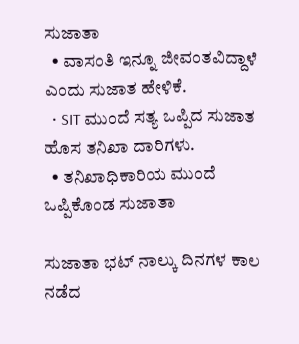ಸುಜಾತಾ
  • ವಾಸಂತಿ ಇನ್ನೂ ಜೀವಂತವಿದ್ದಾಳೆ ಎಂದು ಸುಜಾತ ಹೇಳಿಕೆ.
  • SIT ಮುಂದೆ ಸತ್ಯ ಒಪ್ಪಿದ ಸುಜಾತ ಹೊಸ ತನಿಖಾ ದಾರಿಗಳು.
  • ತನಿಖಾಧಿಕಾರಿಯ ಮುಂದೆ ಒಪ್ಪಿಕೊಂಡ ಸುಜಾತಾ

ಸುಜಾತಾ ಭಟ್ ನಾಲ್ಕು ದಿನಗಳ ಕಾಲ ನಡೆದ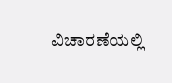ವಿಚಾರಣೆಯಲ್ಲಿ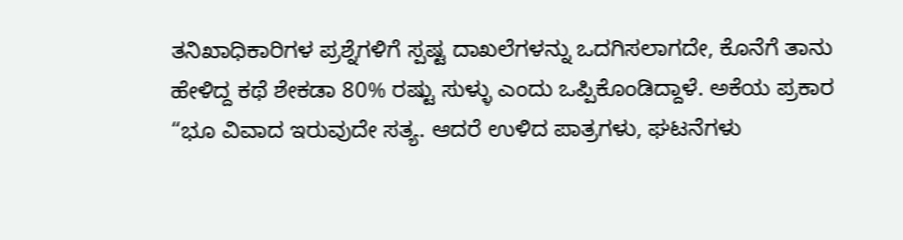ತನಿಖಾಧಿಕಾರಿಗಳ ಪ್ರಶ್ನೆಗಳಿಗೆ ಸ್ಪಷ್ಟ ದಾಖಲೆಗಳನ್ನು ಒದಗಿಸಲಾಗದೇ, ಕೊನೆಗೆ ತಾನು ಹೇಳಿದ್ದ ಕಥೆ ಶೇಕಡಾ 80% ರಷ್ಟು ಸುಳ್ಳು ಎಂದು ಒಪ್ಪಿಕೊಂಡಿದ್ದಾಳೆ. ಅಕೆಯ ಪ್ರಕಾರ “ಭೂ ವಿವಾದ ಇರುವುದೇ ಸತ್ಯ. ಆದರೆ ಉಳಿದ ಪಾತ್ರಗಳು, ಘಟನೆಗಳು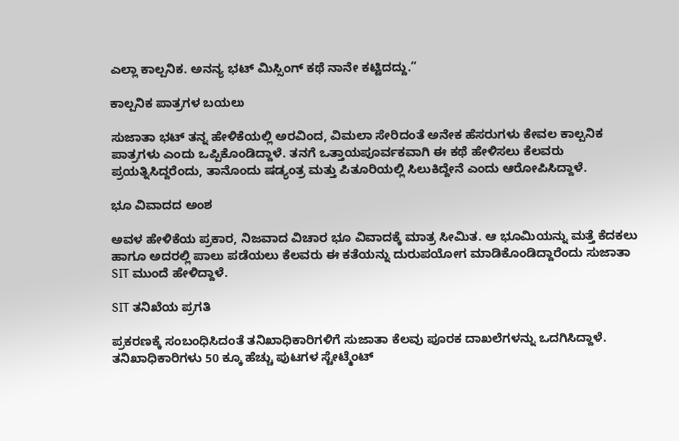ಎಲ್ಲಾ ಕಾಲ್ಪನಿಕ. ಅನನ್ಯ ಭಟ್ ಮಿಸ್ಸಿಂಗ್ ಕಥೆ ನಾನೇ ಕಟ್ಟಿದದ್ದು.”

ಕಾಲ್ಪನಿಕ ಪಾತ್ರಗಳ ಬಯಲು

ಸುಜಾತಾ ಭಟ್ ತನ್ನ ಹೇಳಿಕೆಯಲ್ಲಿ ಅರವಿಂದ, ವಿಮಲಾ ಸೇರಿದಂತೆ ಅನೇಕ ಹೆಸರುಗಳು ಕೇವಲ ಕಾಲ್ಪನಿಕ ಪಾತ್ರಗಳು ಎಂದು ಒಪ್ಪಿಕೊಂಡಿದ್ದಾಳೆ. ತನಗೆ ಒತ್ತಾಯಪೂರ್ವಕವಾಗಿ ಈ ಕಥೆ ಹೇಳಿಸಲು ಕೆಲವರು ಪ್ರಯತ್ನಿಸಿದ್ದರೆಂದು, ತಾನೊಂದು ಷಡ್ಯಂತ್ರ ಮತ್ತು ಪಿತೂರಿಯಲ್ಲಿ ಸಿಲುಕಿದ್ದೇನೆ ಎಂದು ಆರೋಪಿಸಿದ್ದಾಳೆ.

ಭೂ ವಿವಾದದ ಅಂಶ

ಅವಳ ಹೇಳಿಕೆಯ ಪ್ರಕಾರ, ನಿಜವಾದ ವಿಚಾರ ಭೂ ವಿವಾದಕ್ಕೆ ಮಾತ್ರ ಸೀಮಿತ. ಆ ಭೂಮಿಯನ್ನು ಮತ್ತೆ ಕೆದಕಲು ಹಾಗೂ ಅದರಲ್ಲಿ ಪಾಲು ಪಡೆಯಲು ಕೆಲವರು ಈ ಕತೆಯನ್ನು ದುರುಪಯೋಗ ಮಾಡಿಕೊಂಡಿದ್ದಾರೆಂದು ಸುಜಾತಾ SIT ಮುಂದೆ ಹೇಳಿದ್ದಾಳೆ.

SIT ತನಿಖೆಯ ಪ್ರಗತಿ

ಪ್ರಕರಣಕ್ಕೆ ಸಂಬಂಧಿಸಿದಂತೆ ತನಿಖಾಧಿಕಾರಿಗಳಿಗೆ ಸುಜಾತಾ ಕೆಲವು ಪೂರಕ ದಾಖಲೆಗಳನ್ನು ಒದಗಿಸಿದ್ದಾಳೆ. ತನಿಖಾಧಿಕಾರಿಗಳು 50 ಕ್ಕೂ ಹೆಚ್ಚು ಪುಟಗಳ ಸ್ಟೇಟ್ಮೆಂಟ್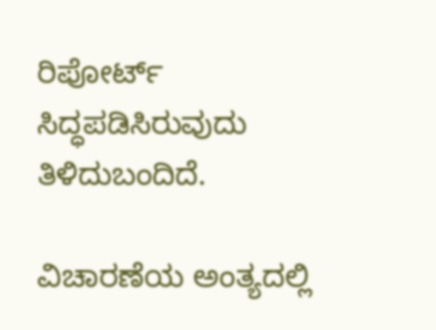ರಿಪೋರ್ಟ್ ಸಿದ್ಧಪಡಿಸಿರುವುದು ತಿಳಿದುಬಂದಿದೆ.

ವಿಚಾರಣೆಯ ಅಂತ್ಯದಲ್ಲಿ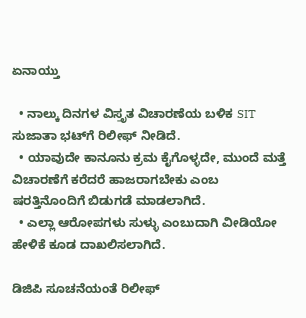ಏನಾಯ್ತು

  • ನಾಲ್ಕು ದಿನಗಳ ವಿಸ್ತೃತ ವಿಚಾರಣೆಯ ಬಳಿಕ SIT ಸುಜಾತಾ ಭಟ್‌ಗೆ ರಿಲೀಫ್ ನೀಡಿದೆ.
  • ಯಾವುದೇ ಕಾನೂನು ಕ್ರಮ ಕೈಗೊಳ್ಳದೇ, ಮುಂದೆ ಮತ್ತೆ ವಿಚಾರಣೆಗೆ ಕರೆದರೆ ಹಾಜರಾಗಬೇಕು ಎಂಬ ಷರತ್ತಿನೊಂದಿಗೆ ಬಿಡುಗಡೆ ಮಾಡಲಾಗಿದೆ.
  • ಎಲ್ಲಾ ಆರೋಪಗಳು ಸುಳ್ಳು ಎಂಬುದಾಗಿ ವೀಡಿಯೋ ಹೇಳಿಕೆ ಕೂಡ ದಾಖಲಿಸಲಾಗಿದೆ.

ಡಿಜಿಪಿ ಸೂಚನೆಯಂತೆ ರಿಲೀಫ್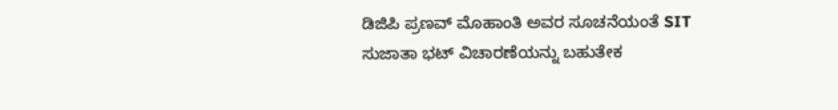ಡಿಜಿಪಿ ಪ್ರಣವ್ ಮೊಹಾಂತಿ ಅವರ ಸೂಚನೆಯಂತೆ SIT ಸುಜಾತಾ ಭಟ್ ವಿಚಾರಣೆಯನ್ನು ಬಹುತೇಕ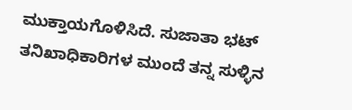ಮುಕ್ತಾಯಗೊಳಿಸಿದೆ. ಸುಜಾತಾ ಭಟ್ ತನಿಖಾಧಿಕಾರಿಗಳ ಮುಂದೆ ತನ್ನ ಸುಳ್ಳಿನ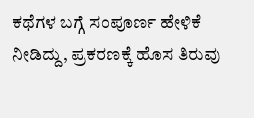ಕಥೆಗಳ ಬಗ್ಗೆ ಸಂಪೂರ್ಣ ಹೇಳಿಕೆ ನೀಡಿದ್ದು, ಪ್ರಕರಣಕ್ಕೆ ಹೊಸ ತಿರುವು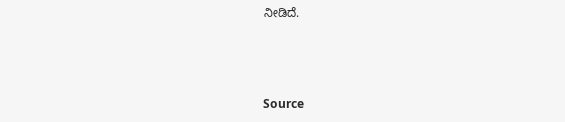ನೀಡಿದೆ.



Source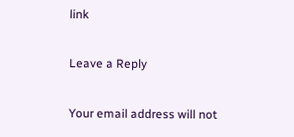link

Leave a Reply

Your email address will not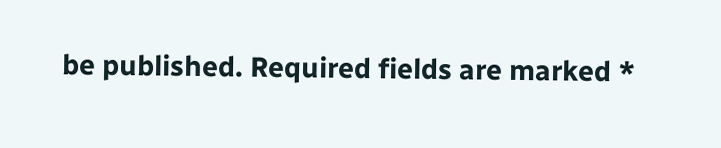be published. Required fields are marked *